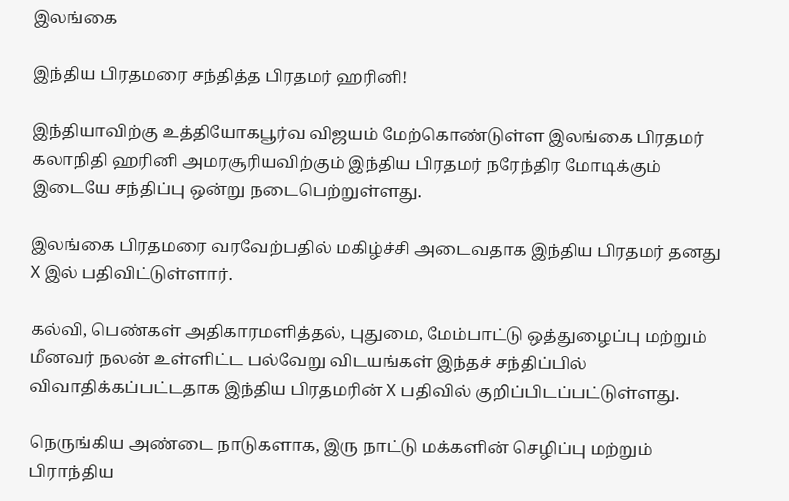இலங்கை

இந்திய பிரதமரை சந்தித்த பிரதமர் ஹரினி!

இந்தியாவிற்கு உத்தியோகபூர்வ விஜயம் மேற்கொண்டுள்ள இலங்கை பிரதமர் கலாநிதி ஹரினி அமரசூரியவிற்கும் இந்திய பிரதமர் நரேந்திர மோடிக்கும் இடையே சந்திப்பு ஒன்று நடைபெற்றுள்ளது.

இலங்கை பிரதமரை வரவேற்பதில் மகிழ்ச்சி அடைவதாக இந்திய பிரதமர் தனது X இல் பதிவிட்டுள்ளார்.

கல்வி, பெண்கள் அதிகாரமளித்தல், புதுமை, மேம்பாட்டு ஒத்துழைப்பு மற்றும் மீனவர் நலன் உள்ளிட்ட பல்வேறு விடயங்கள் இந்தச் சந்திப்பில் விவாதிக்கப்பட்டதாக இந்திய பிரதமரின் X பதிவில் குறிப்பிடப்பட்டுள்ளது.

நெருங்கிய அண்டை நாடுகளாக, இரு நாட்டு மக்களின் செழிப்பு மற்றும் பிராந்திய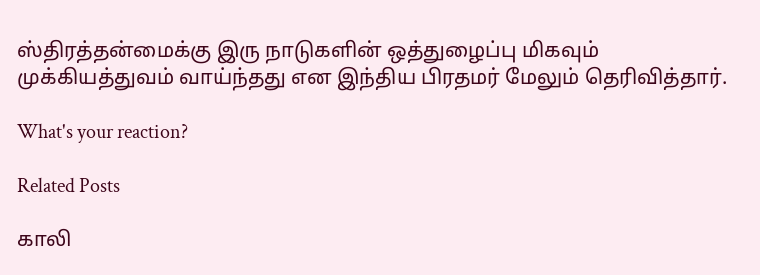ஸ்திரத்தன்மைக்கு இரு நாடுகளின் ஒத்துழைப்பு மிகவும் முக்கியத்துவம் வாய்ந்தது என இந்திய பிரதமர் மேலும் தெரிவித்தார்.

What's your reaction?

Related Posts

காலி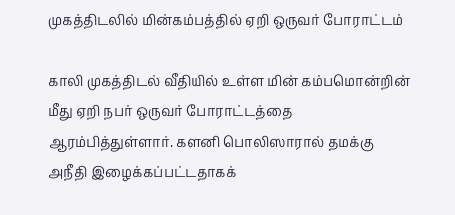முகத்திடலில் மின்கம்பத்தில் ஏறி ஒருவர் போராட்டம்

காலி முகத்திடல் வீதியில் உள்ள மின் கம்பமொன்றின் மீது ஏறி நபர் ஒருவர் போராட்டத்தை ஆரம்பித்துள்ளார். களனி பொலிஸாரால் தமக்கு அநீதி இழைக்கப்பட்டதாகக்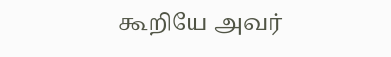கூறியே அவர்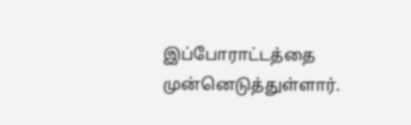இப்போராட்டத்தை முன்னெடுத்துள்ளார்.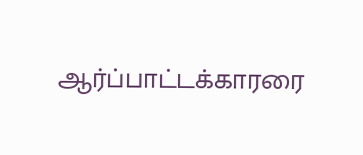ஆர்ப்பாட்டக்காரரை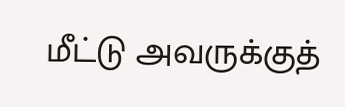மீட்டு அவருக்குத்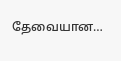தேவையான…